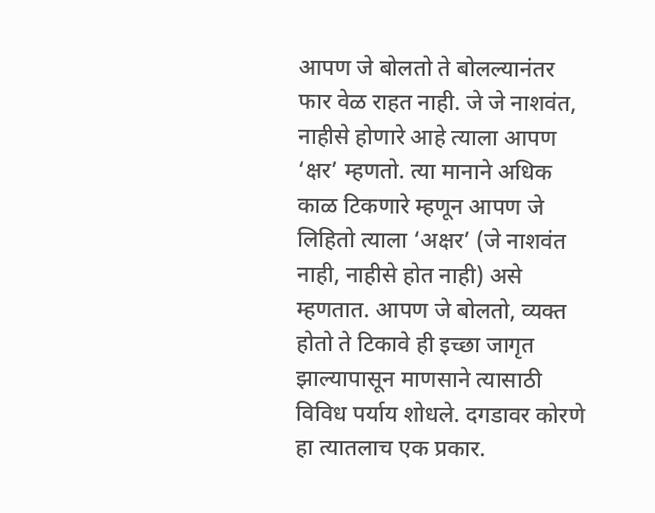आपण जे बोलतो ते बोलल्यानंतर फार वेळ राहत नाही. जे जे नाशवंत, नाहीसे होणारे आहे त्याला आपण ‘क्षर’ म्हणतो. त्या मानाने अधिक काळ टिकणारे म्हणून आपण जे लिहितो त्याला ‘अक्षर’ (जे नाशवंत नाही, नाहीसे होत नाही) असे म्हणतात. आपण जे बोलतो, व्यक्त होतो ते टिकावे ही इच्छा जागृत झाल्यापासून माणसाने त्यासाठी विविध पर्याय शोधले. दगडावर कोरणे हा त्यातलाच एक प्रकार.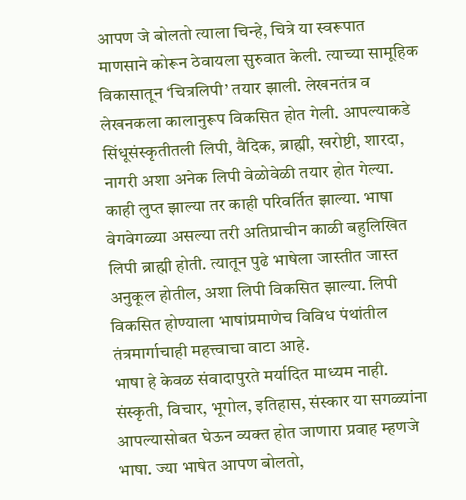आपण जे बोलतो त्याला चिन्हे, चित्रे या स्वरूपात माणसाने कोरून ठेवायला सुरुवात केली. त्याच्या सामूहिक विकासातून ‘चित्रलिपी’ तयार झाली. लेखनतंत्र व लेखनकला कालानुरूप विकसित होत गेली. आपल्याकडे सिंधूसंस्कृतीतली लिपी, वैदिक, ब्राह्मी, खरोष्टी, शारदा, नागरी अशा अनेक लिपी वेळोवेळी तयार होत गेल्या. काही लुप्त झाल्या तर काही परिवर्तित झाल्या. भाषा वेगवेगळ्या असल्या तरी अतिप्राचीन काळी बहुलिखित लिपी ब्राह्मी होती. त्यातून पुढे भाषेला जास्तीत जास्त अनुकूल होतील, अशा लिपी विकसित झाल्या. लिपी विकसित होण्याला भाषांप्रमाणेच विविध पंथांतील तंत्रमार्गाचाही महत्त्वाचा वाटा आहे.
भाषा हे केवळ संवादापुरते मर्यादित माध्यम नाही. संस्कृती, विचार, भूगोल, इतिहास, संस्कार या सगळ्यांना आपल्यासोबत घेऊन व्यक्त होत जाणारा प्रवाह म्हणजे भाषा. ज्या भाषेत आपण बोलतो,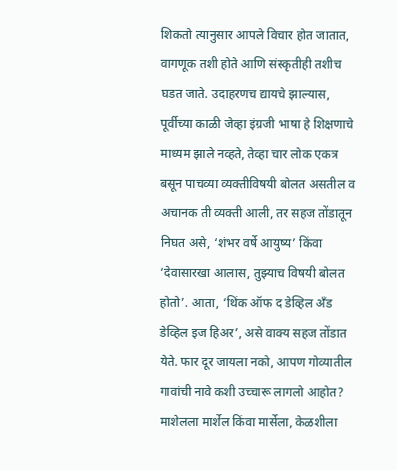शिकतो त्यानुसार आपले विचार होत जातात, वागणूक तशी होते आणि संस्कृतीही तशीच घडत जाते. उदाहरणच द्यायचे झाल्यास, पूर्वीच्या काळी जेव्हा इंग्रजी भाषा हे शिक्षणाचे माध्यम झाले नव्हते, तेव्हा चार लोक एकत्र बसून पाचव्या व्यक्तीविषयी बोलत असतील व अचानक ती व्यक्ती आली, तर सहज तोंडातून निघत असे, ‘शंभर वर्षे आयुष्य’ किंवा ‘देवासारखा आलास, तुझ्याच विषयी बोलत होतो’. आता, ‘थिंक ऑफ द डेव्हिल अँड डेव्हिल इज हिअर’, असे वाक्य सहज तोंडात येते. फार दूर जायला नको, आपण गोव्यातील गावांची नावे कशी उच्चारू लागलो आहोत? माशेलला मार्शेल किंवा मार्सेला, केळशीला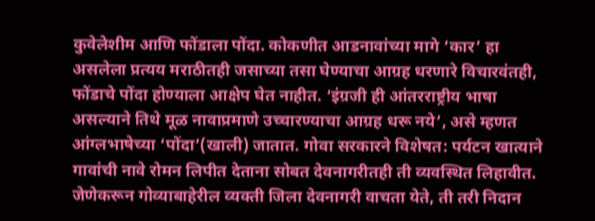कुवेलेशीम आणि फोंडाला पोंदा. कोकणीत आडनावांच्या मागे ‘कार’ हा असलेला प्रत्यय मराठीतही जसाच्या तसा घेण्याचा आग्रह धरणारे विचारवंतही, फोंडाचे पोंदा होण्याला आक्षेप घेत नाहीत. ‘इंग्रजी ही आंतरराष्ट्रीय भाषा असल्याने तिथे मूळ नावाप्रमाणे उच्चारण्याचा आग्रह धरू नये’, असे म्हणत आंग्लभाषेच्या ‘पोंदा’(खाली) जातात. गोवा सरकारने विशेषत: पर्यटन खात्याने गावांची नावे रोमन लिपीत देताना सोबत देवनागरीतही ती व्यवस्थित लिहावीत. जेणेकरून गोव्याबाहेरील व्यक्ती जिला देवनागरी वाचता येते, ती तरी निदान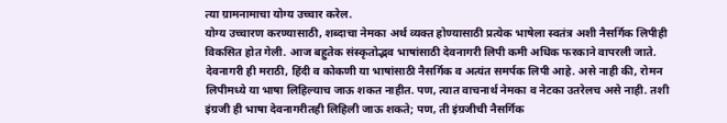त्या ग्रामनामाचा योग्य उच्चार करेल.
योग्य उच्चारण करण्यासाठी, शब्दाचा नेमका अर्थ व्यक्त होण्यासाठी प्रत्येक भाषेला स्वतंत्र अशी नैसर्गिक लिपीही विकसित होत गेली. आज बहुतेक संस्कृतोद्भव भाषांसाठी देवनागरी लिपी कमी अधिक फरकाने वापरली जाते. देवनागरी ही मराठी, हिंदी व कोकणी या भाषांसाठी नैसर्गिक व अत्यंत समर्पक लिपी आहे. असे नाही की, रोमन लिपीमध्ये या भाषा लिहिल्याच जाऊ शकत नाहीत. पण, त्यात वाचनार्थ नेमका व नेटका उतरेलच असे नाही. तशी इंग्रजी ही भाषा देवनागरीतही लिहिली जाऊ शकते; पण, ती इंग्रजीची नैसर्गिक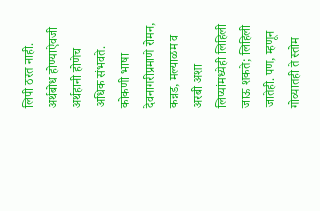लिपी ठरत नाही. अर्थबोध होण्याऐवजी अर्थहानी होणेच अधिक संभवते.
कोकणी भाषा देवनागरीप्रमाणे रोमन, कन्नड, मल्याळम व अरबी अशा लिप्यांमध्येही लिहिली जाऊ शकते; लिहिली जातेही. पण, म्हणून गोव्यातही ते स्तोम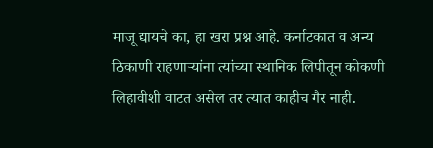माजू द्यायचे का, हा खरा प्रश्न आहे. कर्नाटकात व अन्य ठिकाणी राहणाऱ्यांना त्यांच्या स्थानिक लिपीतून कोकणी लिहावीशी वाटत असेल तर त्यात काहीच गैर नाही.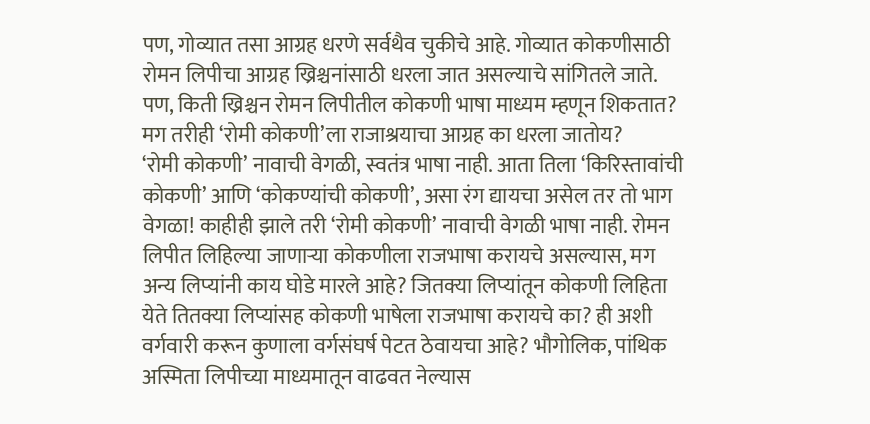पण, गोव्यात तसा आग्रह धरणे सर्वथैव चुकीचे आहे. गोव्यात कोकणीसाठी रोमन लिपीचा आग्रह ख्रिश्चनांसाठी धरला जात असल्याचे सांगितले जाते. पण, किती ख्रिश्चन रोमन लिपीतील कोकणी भाषा माध्यम म्हणून शिकतात? मग तरीही ‘रोमी कोकणी’ला राजाश्रयाचा आग्रह का धरला जातोय?
‘रोमी कोकणी’ नावाची वेगळी, स्वतंत्र भाषा नाही. आता तिला ‘किरिस्तावांची कोकणी’ आणि ‘कोकण्यांची कोकणी’, असा रंग द्यायचा असेल तर तो भाग वेगळा! काहीही झाले तरी ‘रोमी कोकणी’ नावाची वेगळी भाषा नाही. रोमन लिपीत लिहिल्या जाणाऱ्या कोकणीला राजभाषा करायचे असल्यास, मग अन्य लिप्यांनी काय घोडे मारले आहे? जितक्या लिप्यांतून कोकणी लिहिता येते तितक्या लिप्यांसह कोकणी भाषेला राजभाषा करायचे का? ही अशी वर्गवारी करून कुणाला वर्गसंघर्ष पेटत ठेवायचा आहे? भौगोलिक, पांथिक अस्मिता लिपीच्या माध्यमातून वाढवत नेल्यास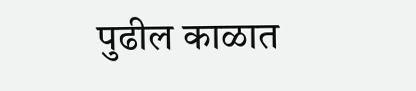पुढील काळात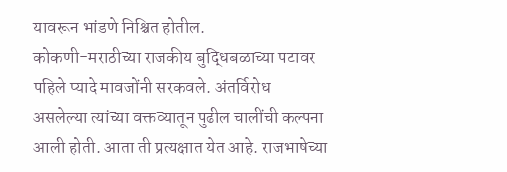यावरून भांडणे निश्चित होतील.
कोकणी-मराठीच्या राजकीय बुद्धिबळाच्या पटावर पहिले प्यादे मावजोंनी सरकवले. अंतर्विरोध असलेल्या त्यांच्या वक्तव्यातून पुढील चालींची कल्पना आली होती. आता ती प्रत्यक्षात येत आहे. राजभाषेच्या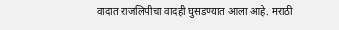वादात राजलिपीचा वादही घुसडण्यात आला आहे. मराठी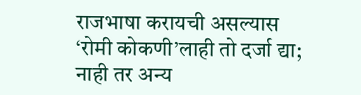राजभाषा करायची असल्यास ‘रोमी कोकणी’लाही तो दर्जा द्या; नाही तर अन्य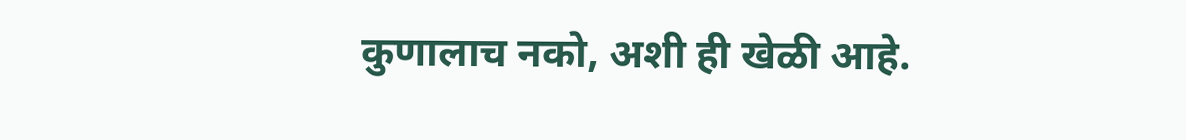कुणालाच नको, अशी ही खेळी आहे.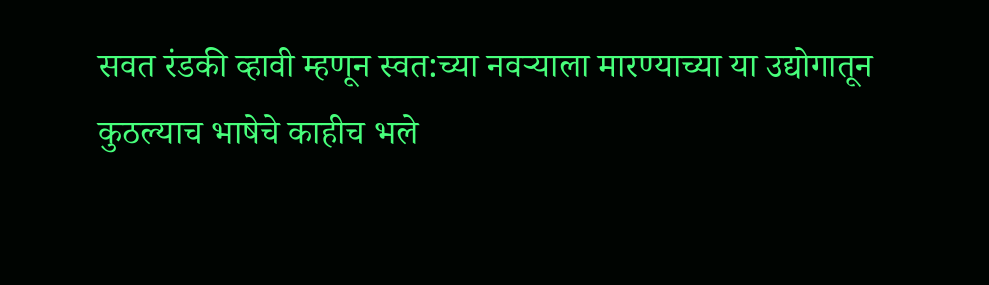सवत रंडकी व्हावी म्हणून स्वत:च्या नवऱ्याला मारण्याच्या या उद्योगातून कुठल्याच भाषेचे काहीच भले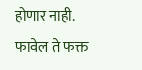होणार नाही. फावेल ते फक्त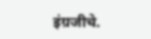इंग्रजीचे.